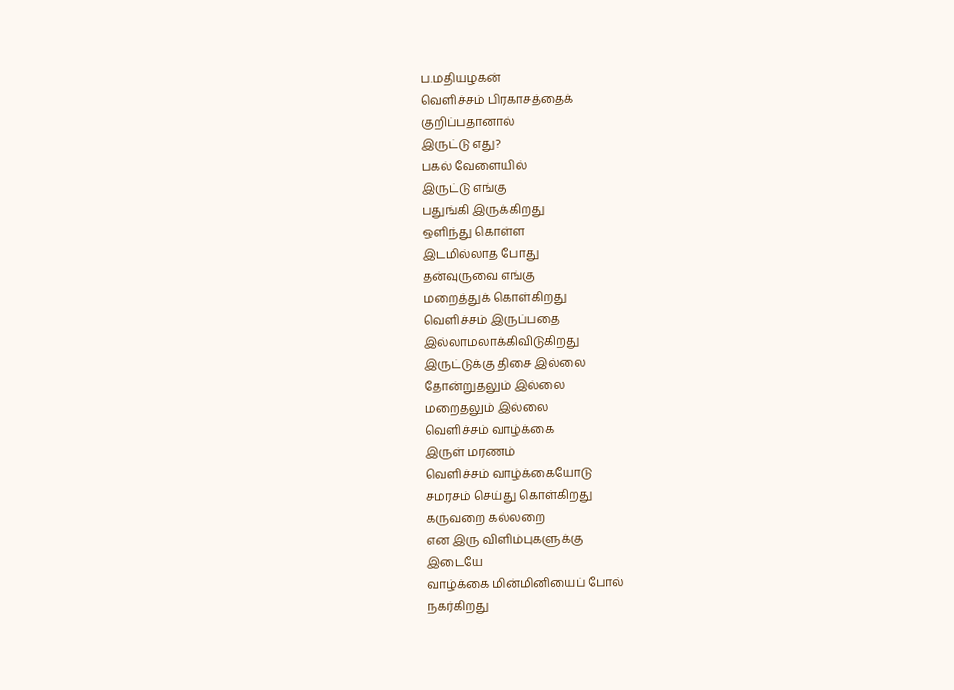ப.மதியழகன்
வெளிச்சம் பிரகாசத்தைக்
குறிப்பதானால்
இருட்டு எது?
பகல் வேளையில்
இருட்டு எங்கு
பதுங்கி இருக்கிறது
ஒளிந்து கொள்ள
இடமில்லாத போது
தன்வுருவை எங்கு
மறைத்துக் கொள்கிறது
வெளிச்சம் இருப்பதை
இல்லாமலாக்கிவிடுகிறது
இருட்டுக்கு திசை இல்லை
தோன்றுதலும் இல்லை
மறைதலும் இல்லை
வெளிச்சம் வாழ்க்கை
இருள் மரணம்
வெளிச்சம் வாழ்க்கையோடு
சமரசம் செய்து கொள்கிறது
கருவறை கல்லறை
என இரு விளிம்புகளுக்கு
இடையே
வாழ்க்கை மின்மினியைப் போல்
நகர்கிறது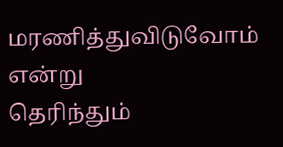மரணித்துவிடுவோம் என்று
தெரிந்தும்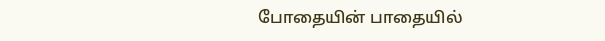போதையின் பாதையில்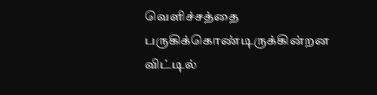வெளிச்சத்தை
பருகிக்கொண்டிருக்கின்றன
விட்டில்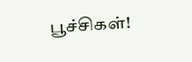பூச்சிகள்!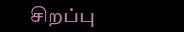சிறப்பு